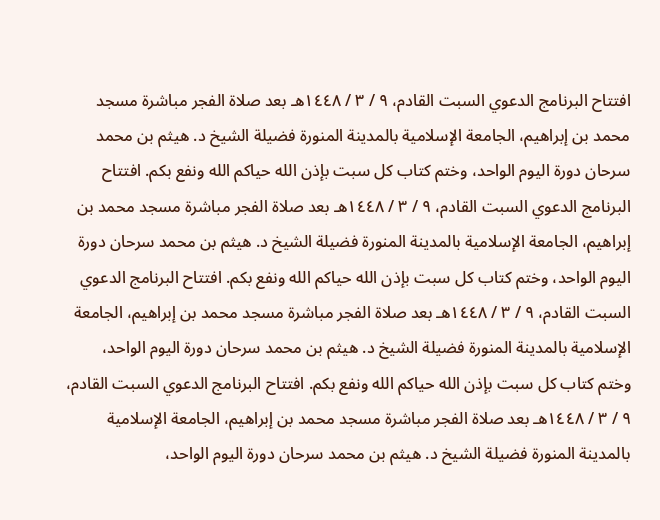افتتاح البرنامج الدعوي السبت القادم، ٩ / ٣ / ١٤٤٨هـ بعد صلاة الفجر مباشرة مسجد محمد بن إبراهيم، الجامعة الإسلامية بالمدينة المنورة فضيلة الشيخ د. هيثم بن محمد سرحان دورة اليوم الواحد، وختم كتاب كل سبت بإذن الله حياكم الله ونفع بكم. افتتاح البرنامج الدعوي السبت القادم، ٩ / ٣ / ١٤٤٨هـ بعد صلاة الفجر مباشرة مسجد محمد بن إبراهيم، الجامعة الإسلامية بالمدينة المنورة فضيلة الشيخ د. هيثم بن محمد سرحان دورة اليوم الواحد، وختم كتاب كل سبت بإذن الله حياكم الله ونفع بكم. افتتاح البرنامج الدعوي السبت القادم، ٩ / ٣ / ١٤٤٨هـ بعد صلاة الفجر مباشرة مسجد محمد بن إبراهيم، الجامعة الإسلامية بالمدينة المنورة فضيلة الشيخ د. هيثم بن محمد سرحان دورة اليوم الواحد، وختم كتاب كل سبت بإذن الله حياكم الله ونفع بكم. افتتاح البرنامج الدعوي السبت القادم، ٩ / ٣ / ١٤٤٨هـ بعد صلاة الفجر مباشرة مسجد محمد بن إبراهيم، الجامعة الإسلامية بالمدينة المنورة فضيلة الشيخ د. هيثم بن محمد سرحان دورة اليوم الواحد،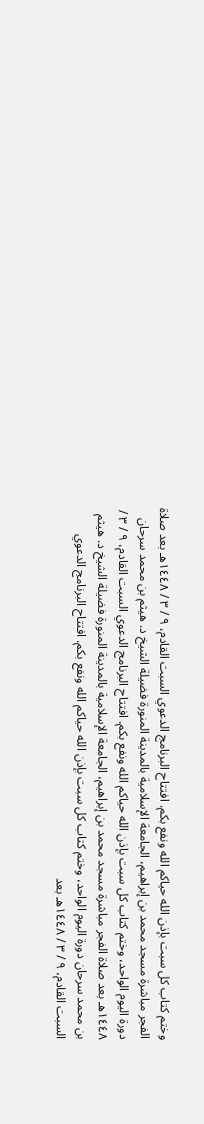وختم كتاب كل سبت بإذن الله حياكم الله ونفع بكم. افتتاح البرنامج الدعوي السبت القادم، ٩ / ٣ / ١٤٤٨هـ بعد صلاة الفجر مباشرة مسجد محمد بن إبراهيم، الجامعة الإسلامية بالمدينة المنورة فضيلة الشيخ د. هيثم بن محمد سرحان دورة اليوم الواحد، وختم كتاب كل سبت بإذن الله حياكم الله ونفع بكم. افتتاح البرنامج الدعوي السبت القادم، ٩ / ٣ / ١٤٤٨هـ بعد صلاة الفجر مباشرة مسجد محمد بن إبراهيم، الجامعة الإسلامية بالمدينة المنورة فضيلة الشيخ د. هيثم بن محمد سرحان دورة اليوم الواحد، وختم كتاب كل سبت بإذن الله حياكم الله ونفع بكم. افتتاح البرنامج الدعوي السبت القادم، ٩ / ٣ / ١٤٤٨هـ بعد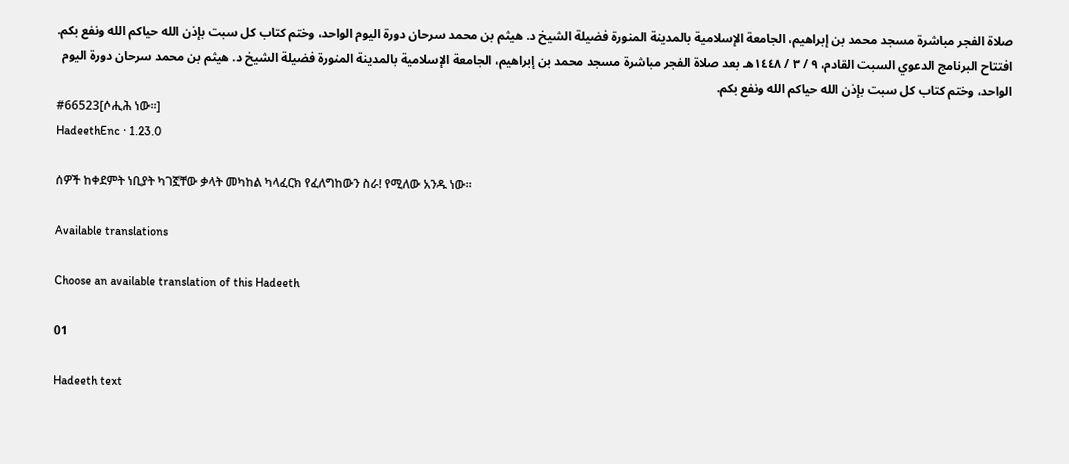صلاة الفجر مباشرة مسجد محمد بن إبراهيم، الجامعة الإسلامية بالمدينة المنورة فضيلة الشيخ د. هيثم بن محمد سرحان دورة اليوم الواحد، وختم كتاب كل سبت بإذن الله حياكم الله ونفع بكم. افتتاح البرنامج الدعوي السبت القادم، ٩ / ٣ / ١٤٤٨هـ بعد صلاة الفجر مباشرة مسجد محمد بن إبراهيم، الجامعة الإسلامية بالمدينة المنورة فضيلة الشيخ د. هيثم بن محمد سرحان دورة اليوم الواحد، وختم كتاب كل سبت بإذن الله حياكم الله ونفع بكم.
#66523[ሶሒሕ ነው።]
HadeethEnc · 1.23.0

ሰዎች ከቀደምት ነቢያት ካገኟቸው ቃላት መካከል ካላፈርክ የፈለግከውን ስራ! የሚለው አንዱ ነው።

Available translations

Choose an available translation of this Hadeeth

01

Hadeeth text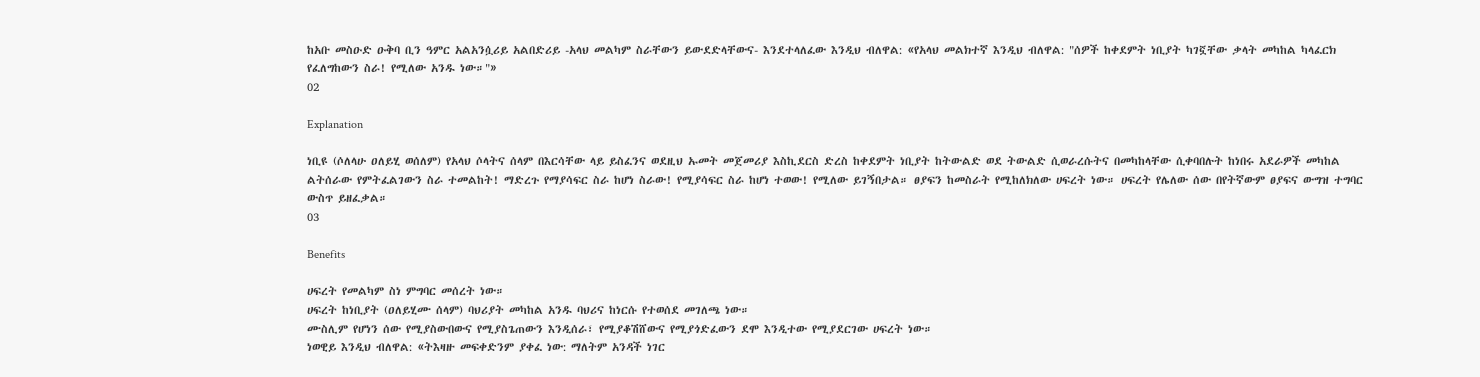ከአቡ መስዑድ ዑቅባ ቢን ዓምር አልአንሷሪይ አልበድሪይ -አላህ መልካም ስራቸውን ይውደድላቸውና- እንደተላለፈው እንዲህ ብለዋል: «የአላህ መልክተኛ እንዲህ ብለዋል: "ሰዎች ከቀደምት ነቢያት ካገኟቸው ቃላት መካከል ካላፈርክ የፈለግከውን ስራ! የሚለው አንዱ ነው።"»
02

Explanation

ነቢዩ (ሶለላሁ ዐለይሂ ወሰለም) የአላህ ሶላትና ሰላም በእርሳቸው ላይ ይስፈንና ወደዚህ ኡመት መጀመሪያ እስኪደርስ ድረስ ከቀደምት ነቢያት ከትውልድ ወደ ትውልድ ሲወራረሱትና በመካከላቸው ሲቀባበሉት ከነበሩ አደራዎች መካከል ልትሰራው የምትፈልገውን ስራ ተመልከት! ማድረጉ የማያሳፍር ስራ ከሆነ ስራው! የሚያሳፍር ስራ ከሆነ ተወው! የሚለው ይገኝበታል። ፀያፍን ከመስራት የሚከለክለው ሀፍረት ነው። ሀፍረት የሌለው ሰው በየትኛውም ፀያፍና ውግዝ ተግባር ውስጥ ይዘፈቃል።
03

Benefits

ሀፍረት የመልካም ስነ ምግባር መሰረት ነው።
ሀፍረት ከነቢያት (ዐለይሂሙ ሰላም) ባህሪያት መካከል አንዱ ባህሪና ከነርሱ የተወሰደ መገለጫ ነው።
ሙስሊም የሆነን ሰው የሚያስውበውና የሚያስጌጠውን እንዲሰራ፣ የሚያቆሽሸውና የሚያጎድፈውን ደሞ እንዲተው የሚያደርገው ሀፍረት ነው።
ነወዊይ እንዲህ ብለዋል: «ትእዛዙ መፍቀድንም ያቀፈ ነው: ማለትም አንዳች ነገር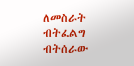ለመስራት ብትፈልግ ብትሰራው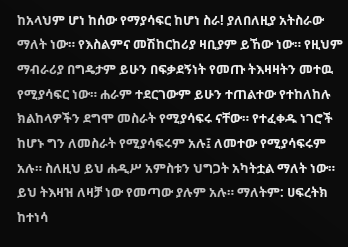ከአላህም ሆነ ከሰው የማያሳፍር ከሆነ ስራ! ያለበለዚያ አትስራው ማለት ነው። የእስልምና መሽከርከሪያ ዛቢያም ይኸው ነው። የዚህም ማብራሪያ በግዴታም ይሁን በፍቃደኝነት የመጡ ትእዛዛትን መተዉ የሚያሳፍር ነው። ሐራም ተደርገውም ይሁን ተጠልተው የተከለከሉ ክልከላዎችን ደግሞ መስራት የሚያሳፍሩ ናቸው። የተፈቀዱ ነገሮች ከሆኑ ግን ለመስራት የሚያሳፍሩም አሉ፤ ለመተው የሚያሳፍሩም አሉ። ስለዚህ ይህ ሐዲሥ አምስቱን ህግጋት አካትቷል ማለት ነው። ይህ ትእዛዝ ለዛቻ ነው የመጣው ያሉም አሉ። ማለትም: ሀፍረትክ ከተነሳ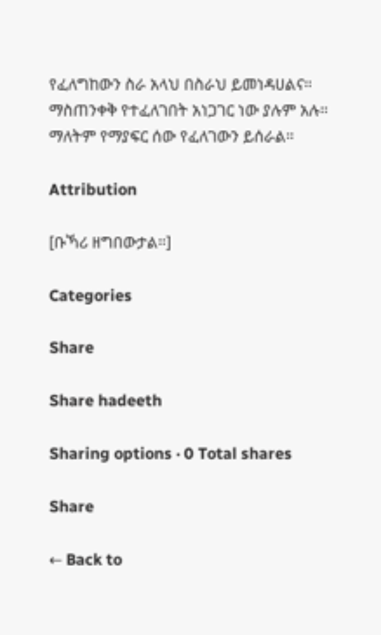የፈለግከውን ስራ አላህ በስራህ ይመነዳሀልና። ማስጠንቀቅ የተፈለገበት አነጋገር ነው ያሉም አሉ። ማለትም የማያፍር ሰው የፈለገውን ይሰራል።

Attribution

[ቡኻሪ ዘግበውታል።]

Categories

Share

Share hadeeth

Sharing options · 0 Total shares

Share

← Back to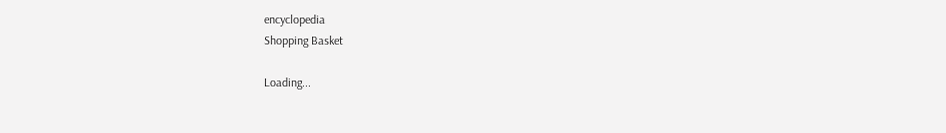encyclopedia
Shopping Basket

Loading...